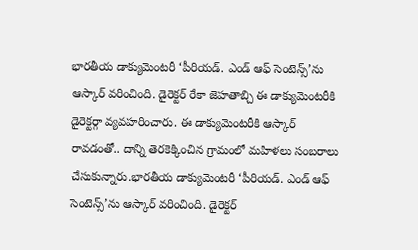భారతీయ డాక్యుమెంటరీ ‘పీరియడ్. ఎండ్ ఆఫ్ సెంటెన్స్’ను ఆస్కార్ వరించింది. డైరెక్టర్ రేకా జెహతాబ్చి ఈ డాక్యుమెంటరీకి డైరెక్టర్గా వ్యవహరించారు. ఈ డాక్యుమెంటరీకి ఆస్కార్ రావడంతో.. దాన్ని తెరకెక్కించిన గ్రామంలో మహిళలు సంబరాలు చేసుకున్నారు.భారతీయ డాక్యుమెంటరీ ‘పీరియడ్. ఎండ్ ఆఫ్ సెంటెన్స్’ను ఆస్కార్ వరించింది. డైరెక్టర్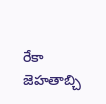రేకా జెహతాబ్చి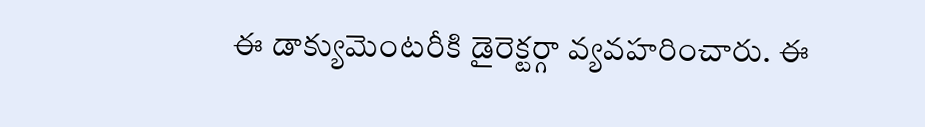ఈ డాక్యుమెంటరీకి డైరెక్టర్గా వ్యవహరించారు. ఈ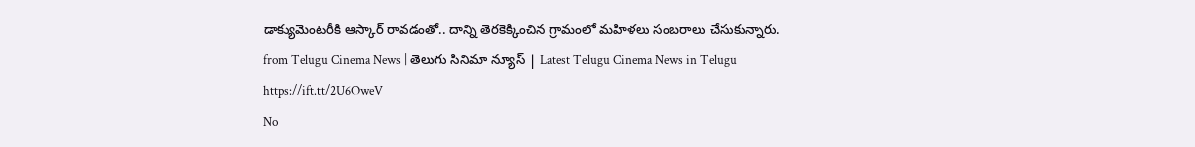డాక్యుమెంటరీకి ఆస్కార్ రావడంతో.. దాన్ని తెరకెక్కించిన గ్రామంలో మహిళలు సంబరాలు చేసుకున్నారు.
from Telugu Cinema News | తెలుగు సినిమా న్యూస్ | Latest Telugu Cinema News in Telugu https://ift.tt/2U6OweV
No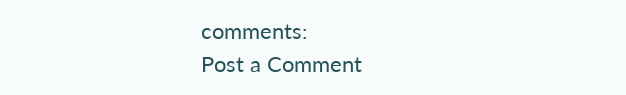comments:
Post a Comment